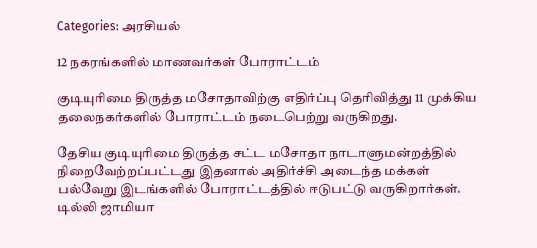Categories: அரசியல்

12 நகரங்களில் மாணவர்கள் போராட்டம்

குடியுரிமை திருத்த மசோதாவிற்கு எதிர்ப்பு தெரிவித்து 11 முக்கிய தலைநகர்களில் போராட்டம் நடைபெற்று வருகிறது.

தேசிய குடியுரிமை திருத்த சட்ட மசோதா நாடாளுமன்றத்தில் நிறைவேற்றப்பட்டது இதனால் அதிர்ச்சி அடைந்த மக்கள் பல்வேறு இடங்களில் போராட்டத்தில் ஈடுபட்டு வருகிறார்கள். டில்லி ஜாமியா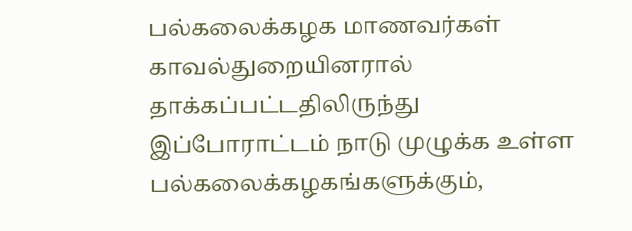பல்கலைக்கழக மாணவர்கள் காவல்துறையினரால் தாக்கப்பட்டதிலிருந்து இப்போராட்டம் நாடு முழுக்க உள்ள பல்கலைக்கழகங்களுக்கும்,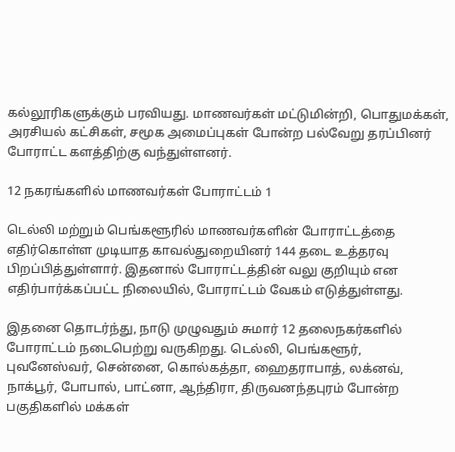கல்லூரிகளுக்கும் பரவியது. மாணவர்கள் மட்டுமின்றி, பொதுமக்கள், அரசியல் கட்சிகள், சமூக அமைப்புகள் போன்ற பல்வேறு தரப்பினர் போராட்ட களத்திற்கு வந்துள்ளனர்.

12 நகரங்களில் மாணவர்கள் போராட்டம் 1

டெல்லி மற்றும் பெங்களூரில் மாணவர்களின் போராட்டத்தை எதிர்கொள்ள முடியாத காவல்துறையினர் 144 தடை உத்தரவு பிறப்பித்துள்ளார். இதனால் போராட்டத்தின் வலு குறியும் என எதிர்பார்க்கப்பட்ட நிலையில், போராட்டம் வேகம் எடுத்துள்ளது.

இதனை தொடர்ந்து, நாடு முழுவதும் சுமார் 12 தலைநகர்களில் போராட்டம் நடைபெற்று வருகிறது. டெல்லி, பெங்களூர், புவனேஸ்வர், சென்னை, கொல்கத்தா, ஹைதராபாத், லக்னவ், நாக்பூர், போபால், பாட்னா, ஆந்திரா, திருவனந்தபுரம் போன்ற பகுதிகளில் மக்கள்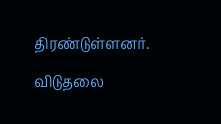திரண்டுள்ளனர்.

விடுதலை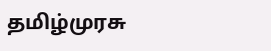தமிழ்முரசு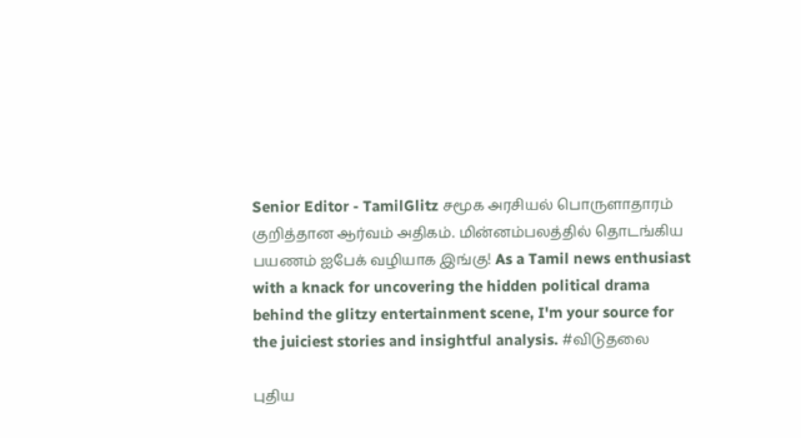Senior Editor - TamilGlitz சமூக அரசியல் பொருளாதாரம் குறித்தான ஆர்வம் அதிகம். மின்னம்பலத்தில் தொடங்கிய பயணம் ஐபேக் வழியாக இங்கு! As a Tamil news enthusiast with a knack for uncovering the hidden political drama behind the glitzy entertainment scene, I'm your source for the juiciest stories and insightful analysis. #விடுதலை

புதிய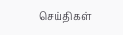செய்திகள்